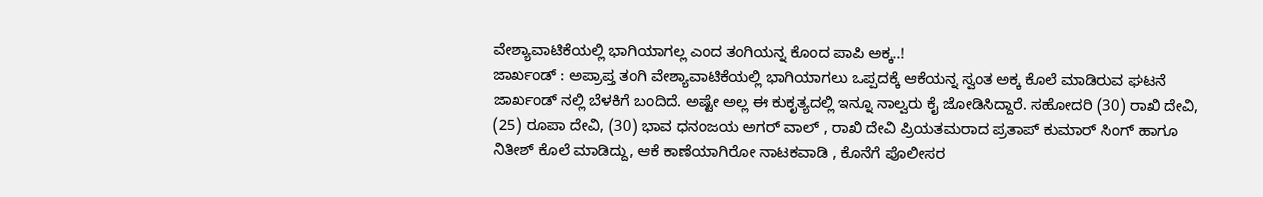ವೇಶ್ಯಾವಾಟಿಕೆಯಲ್ಲಿ ಭಾಗಿಯಾಗಲ್ಲ ಎಂದ ತಂಗಿಯನ್ನ ಕೊಂದ ಪಾಪಿ ಅಕ್ಕ..!
ಜಾರ್ಖಂಡ್ : ಅಪ್ರಾಪ್ತ ತಂಗಿ ವೇಶ್ಯಾವಾಟಿಕೆಯಲ್ಲಿ ಭಾಗಿಯಾಗಲು ಒಪ್ಪದಕ್ಕೆ ಆಕೆಯನ್ನ ಸ್ವಂತ ಅಕ್ಕ ಕೊಲೆ ಮಾಡಿರುವ ಘಟನೆ ಜಾರ್ಖಂಡ್ ನಲ್ಲಿ ಬೆಳಕಿಗೆ ಬಂದಿದೆ. ಅಷ್ಟೇ ಅಲ್ಲ ಈ ಕುಕೃತ್ಯದಲ್ಲಿ ಇನ್ನೂ ನಾಲ್ವರು ಕೈ ಜೋಡಿಸಿದ್ದಾರೆ. ಸಹೋದರಿ (30) ರಾಖಿ ದೇವಿ, (25) ರೂಪಾ ದೇವಿ, (30) ಭಾವ ಧನಂಜಯ ಅಗರ್ ವಾಲ್ , ರಾಖಿ ದೇವಿ ಪ್ರಿಯತಮರಾದ ಪ್ರತಾಪ್ ಕುಮಾರ್ ಸಿಂಗ್ ಹಾಗೂ ನಿತೀಶ್ ಕೊಲೆ ಮಾಡಿದ್ದು, ಆಕೆ ಕಾಣೆಯಾಗಿರೋ ನಾಟಕವಾಡಿ , ಕೊನೆಗೆ ಪೊಲೀಸರ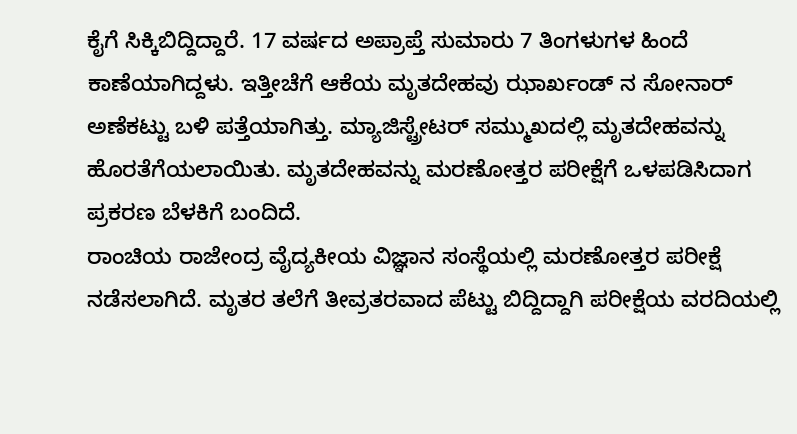ಕೈಗೆ ಸಿಕ್ಕಿಬಿದ್ದಿದ್ದಾರೆ. 17 ವರ್ಷದ ಅಪ್ರಾಪ್ತೆ ಸುಮಾರು 7 ತಿಂಗಳುಗಳ ಹಿಂದೆ ಕಾಣೆಯಾಗಿದ್ದಳು. ಇತ್ತೀಚೆಗೆ ಆಕೆಯ ಮೃತದೇಹವು ಝಾರ್ಖಂಡ್ ನ ಸೋನಾರ್ ಅಣೆಕಟ್ಟು ಬಳಿ ಪತ್ತೆಯಾಗಿತ್ತು. ಮ್ಯಾಜಿಸ್ಟ್ರೇಟರ್ ಸಮ್ಮುಖದಲ್ಲಿ ಮೃತದೇಹವನ್ನು ಹೊರತೆಗೆಯಲಾಯಿತು. ಮೃತದೇಹವನ್ನು ಮರಣೋತ್ತರ ಪರೀಕ್ಷೆಗೆ ಒಳಪಡಿಸಿದಾಗ ಪ್ರಕರಣ ಬೆಳಕಿಗೆ ಬಂದಿದೆ.
ರಾಂಚಿಯ ರಾಜೇಂದ್ರ ವೈದ್ಯಕೀಯ ವಿಜ್ಞಾನ ಸಂಸ್ಥೆಯಲ್ಲಿ ಮರಣೋತ್ತರ ಪರೀಕ್ಷೆ ನಡೆಸಲಾಗಿದೆ. ಮೃತರ ತಲೆಗೆ ತೀವ್ರತರವಾದ ಪೆಟ್ಟು ಬಿದ್ದಿದ್ದಾಗಿ ಪರೀಕ್ಷೆಯ ವರದಿಯಲ್ಲಿ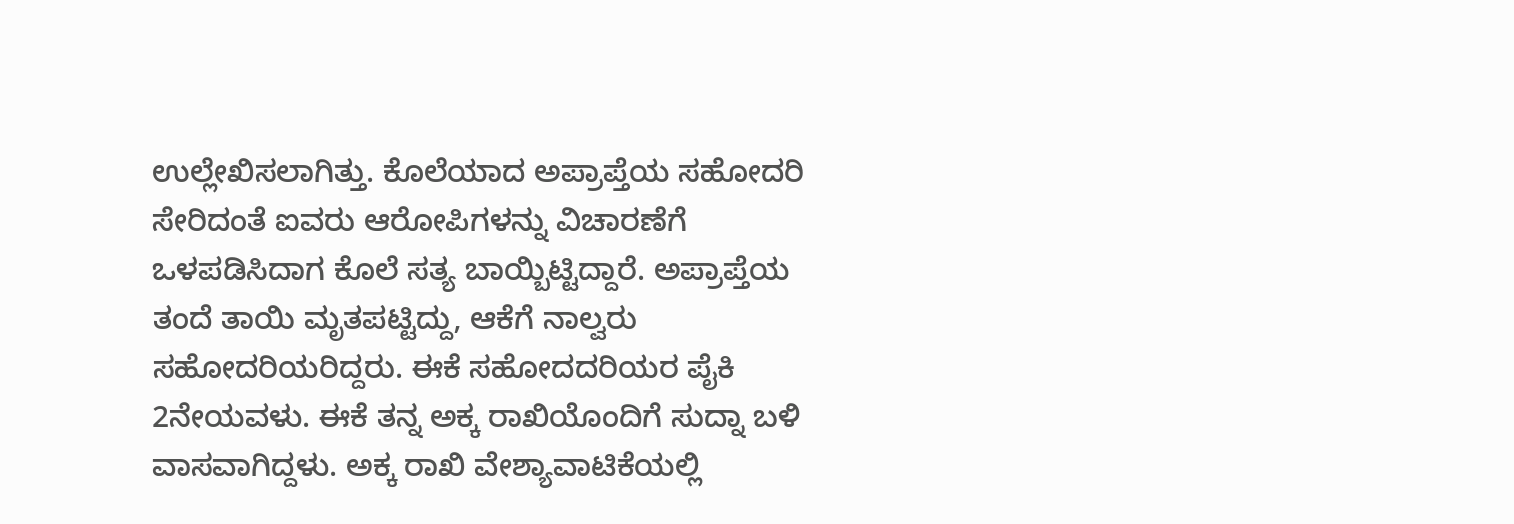ಉಲ್ಲೇಖಿಸಲಾಗಿತ್ತು. ಕೊಲೆಯಾದ ಅಪ್ರಾಪ್ತೆಯ ಸಹೋದರಿ ಸೇರಿದಂತೆ ಐವರು ಆರೋಪಿಗಳನ್ನು ವಿಚಾರಣೆಗೆ ಒಳಪಡಿಸಿದಾಗ ಕೊಲೆ ಸತ್ಯ ಬಾಯ್ಬಿಟ್ಟಿದ್ದಾರೆ. ಅಪ್ರಾಪ್ತೆಯ ತಂದೆ ತಾಯಿ ಮೃತಪಟ್ಟಿದ್ದು, ಆಕೆಗೆ ನಾಲ್ವರು ಸಹೋದರಿಯರಿದ್ದರು. ಈಕೆ ಸಹೋದದರಿಯರ ಪೈಕಿ 2ನೇಯವಳು. ಈಕೆ ತನ್ನ ಅಕ್ಕ ರಾಖಿಯೊಂದಿಗೆ ಸುದ್ನಾ ಬಳಿ ವಾಸವಾಗಿದ್ದಳು. ಅಕ್ಕ ರಾಖಿ ವೇಶ್ಯಾವಾಟಿಕೆಯಲ್ಲಿ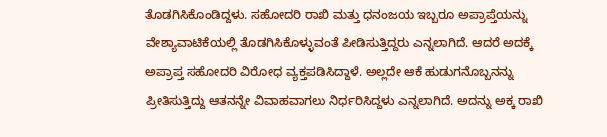ತೊಡಗಿಸಿಕೊಂಡಿದ್ದಳು. ಸಹೋದರಿ ರಾಖಿ ಮತ್ತು ಧನಂಜಯ ಇಬ್ಬರೂ ಅಪ್ರಾಪ್ತೆಯನ್ನು ವೇಶ್ಯಾವಾಟಿಕೆಯಲ್ಲಿ ತೊಡಗಿಸಿಕೊಳ್ಳುವಂತೆ ಪೀಡಿಸುತ್ತಿದ್ದರು ಎನ್ನಲಾಗಿದೆ. ಆದರೆ ಅದಕ್ಕೆ ಅಪ್ರಾಪ್ತ ಸಹೋದರಿ ವಿರೋಧ ವ್ಯಕ್ತಪಡಿಸಿದ್ದಾಳೆ. ಅಲ್ಲದೇ ಆಕೆ ಹುಡುಗನೊಬ್ಬನನ್ನು ಪ್ರೀತಿಸುತ್ತಿದ್ದು ಆತನನ್ನೇ ವಿವಾಹವಾಗಲು ನಿರ್ಧರಿಸಿದ್ದಳು ಎನ್ನಲಾಗಿದೆ. ಅದನ್ನು ಅಕ್ಕ ರಾಖಿ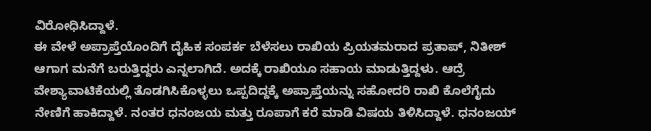ವಿರೋಧಿಸಿದ್ದಾಳೆ.
ಈ ವೇಳೆ ಅಪ್ರಾಪ್ತೆಯೊಂದಿಗೆ ದೈಹಿಕ ಸಂಪರ್ಕ ಬೆಳೆಸಲು ರಾಖಿಯ ಪ್ರಿಯತಮರಾದ ಪ್ರತಾಪ್, ನಿತೀಶ್ ಆಗಾಗ ಮನೆಗೆ ಬರುತ್ತಿದ್ದರು ಎನ್ನಲಾಗಿದೆ. ಅದಕ್ಕೆ ರಾಖಿಯೂ ಸಹಾಯ ಮಾಡುತ್ತಿದ್ದಳು. ಆದ್ರೆ ವೇಶ್ಯಾವಾಟಿಕೆಯಲ್ಲಿ ತೊಡಗಿಸಿಕೊಳ್ಳಲು ಒಪ್ಪದಿದ್ದಕ್ಕೆ ಅಪ್ರಾಪ್ತೆಯನ್ನು ಸಹೋದರಿ ರಾಖಿ ಕೊಲೆಗೈದು ನೇಣಿಗೆ ಹಾಕಿದ್ದಾಳೆ. ನಂತರ ಧನಂಜಯ ಮತ್ತು ರೂಪಾಗೆ ಕರೆ ಮಾಡಿ ವಿಷಯ ತಿಳಿಸಿದ್ದಾಳೆ. ಧನಂಜಯ್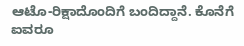ಆಟೊ-ರಿಕ್ಷಾದೊಂದಿಗೆ ಬಂದಿದ್ದಾನೆ. ಕೊನೆಗೆ ಐವರೂ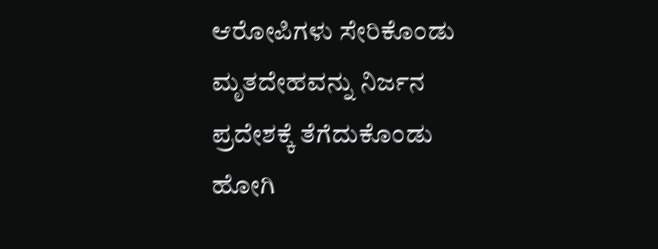ಆರೋಪಿಗಳು ಸೇರಿಕೊಂಡು ಮೃತದೇಹವನ್ನು ನಿರ್ಜನ ಪ್ರದೇಶಕ್ಕೆ ತೆಗೆದುಕೊಂಡು ಹೋಗಿ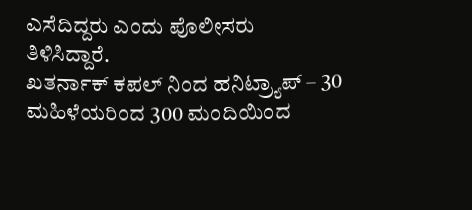ಎಸೆದಿದ್ದರು ಎಂದು ಪೊಲೀಸರು ತಿಳಿಸಿದ್ದಾರೆ.
ಖತರ್ನಾಕ್ ಕಪಲ್ ನಿಂದ ಹನಿಟ್ರ್ಯಾಪ್ – 30 ಮಹಿಳೆಯರಿಂದ 300 ಮಂದಿಯಿಂದ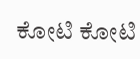ಕೋಟಿ ಕೋಟಿ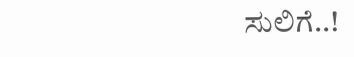ಸುಲಿಗೆ..!